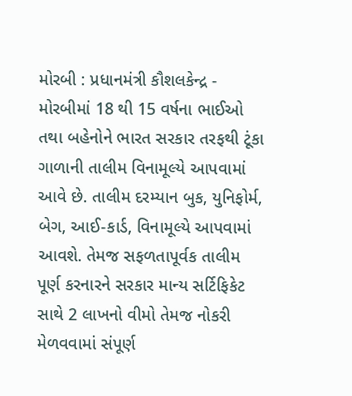મોરબી : પ્રધાનમંત્રી કૌશલકેન્દ્ર - મોરબીમાં 18 થી 15 વર્ષના ભાઈઓ તથા બહેનોને ભારત સરકાર તરફથી ટૂંકા ગાળાની તાલીમ વિનામૂલ્યે આપવામાં આવે છે. તાલીમ દરમ્યાન બુક, યુનિફોર્મ, બેગ, આઈ-કાર્ડ, વિનામૂલ્યે આપવામાં આવશે. તેમજ સફળતાપૂર્વક તાલીમ પૂર્ણ કરનારને સરકાર માન્ય સર્ટિફિકેટ સાથે 2 લાખનો વીમો તેમજ નોકરી મેળવવામાં સંપૂર્ણ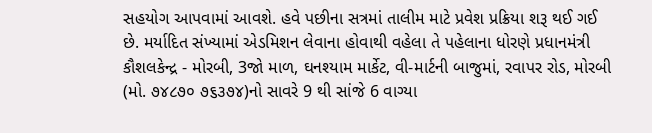સહયોગ આપવામાં આવશે. હવે પછીના સત્રમાં તાલીમ માટે પ્રવેશ પ્રક્રિયા શરૂ થઈ ગઈ છે. મર્યાદિત સંખ્યામાં એડમિશન લેવાના હોવાથી વહેલા તે પહેલાના ધોરણે પ્રધાનમંત્રી કૌશલકેન્દ્ર - મોરબી, 3જો માળ, ઘનશ્યામ માર્કેટ, વી-માર્ટની બાજુમાં, રવાપર રોડ, મોરબી (મો. ૭૪૮૭૦ ૭૬૩૭૪)નો સાવરે 9 થી સાંજે 6 વાગ્યા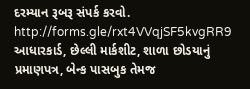દરમ્યાન રૂબરૂ સંપર્ક કરવો. http://forms.gle/rxt4VVqjSF5kvgRR9 આધારકાર્ડ, છેલ્લી માર્કશીટ, શાળા છોડયાનું પ્રમાણપત્ર, બેન્ક પાસબુક તેમજ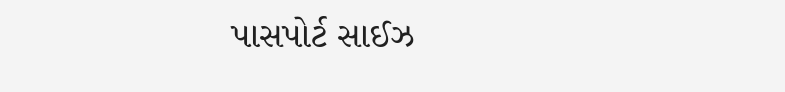પાસપોર્ટ સાઈઝ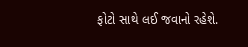ફોટો સાથે લઈ જવાનો રહેશે.